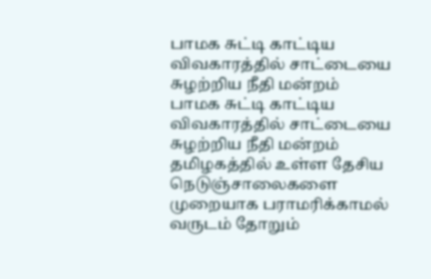பாமக சுட்டி காட்டிய விவகாரத்தில் சாட்டையை சுழற்றிய நீதி மன்றம்
பாமக சுட்டி காட்டிய விவகாரத்தில் சாட்டையை சுழற்றிய நீதி மன்றம் தமிழகத்தில் உள்ள தேசிய நெடுஞ்சாலைகளை முறையாக பராமரிக்காமல் வருடம் தோறும்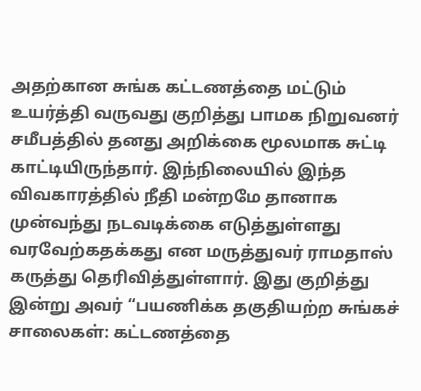அதற்கான சுங்க கட்டணத்தை மட்டும் உயர்த்தி வருவது குறித்து பாமக நிறுவனர் சமீபத்தில் தனது அறிக்கை மூலமாக சுட்டி காட்டியிருந்தார். இந்நிலையில் இந்த விவகாரத்தில் நீதி மன்றமே தானாக முன்வந்து நடவடிக்கை எடுத்துள்ளது வரவேற்கதக்கது என மருத்துவர் ராமதாஸ் கருத்து தெரிவித்துள்ளார். இது குறித்து இன்று அவர் “பயணிக்க தகுதியற்ற சுங்கச் சாலைகள்: கட்டணத்தை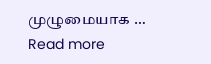முழுமையாக … Read more